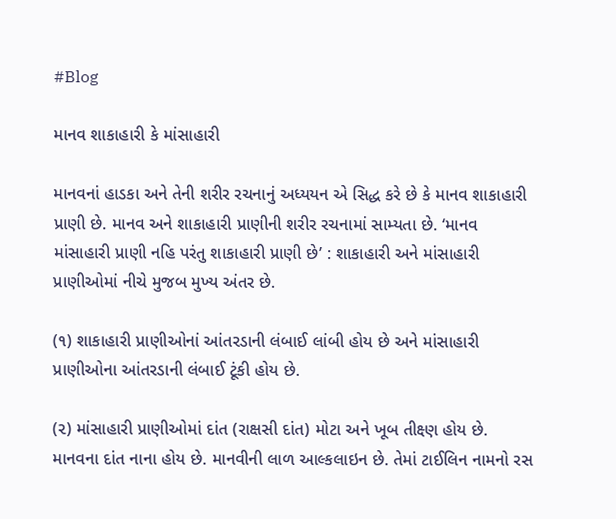#Blog

માનવ શાકાહારી કે માંસાહારી

માનવનાં હાડકા અને તેની શરીર રચનાનું અધ્યયન એ સિદ્ધ કરે છે કે માનવ શાકાહારી પ્રાણી છે. માનવ અને શાકાહારી પ્રાણીની શરીર રચનામાં સામ્યતા છે. ‘માનવ માંસાહારી પ્રાણી નહિ પરંતુ શાકાહારી પ્રાણી છે’ : શાકાહારી અને માંસાહારી પ્રાણીઓમાં નીચે મુજબ મુખ્ય અંતર છે.

(૧) શાકાહારી પ્રાણીઓનાં આંતરડાની લંબાઈ લાંબી હોય છે અને માંસાહારી પ્રાણીઓના આંતરડાની લંબાઈ ટૂંકી હોય છે.

(૨) માંસાહારી પ્રાણીઓમાં દાંત (રાક્ષસી દાંત) મોટા અને ખૂબ તીક્ષ્ણ હોય છે. માનવના દાંત નાના હોય છે. માનવીની લાળ આલ્કલાઇન છે. તેમાં ટાઈલિન નામનો રસ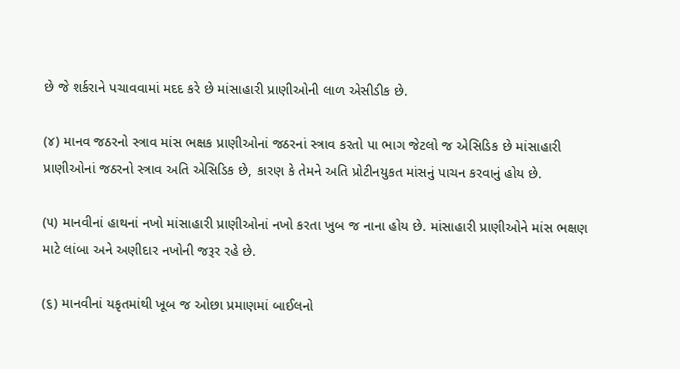છે જે શર્કરાને પચાવવામાં મદદ કરે છે માંસાહારી પ્રાણીઓની લાળ એસીડીક છે.

(૪) માનવ જઠરનો સ્ત્રાવ માંસ ભક્ષક પ્રાણીઓનાં જઠરનાં સ્ત્રાવ કરતો પા ભાગ જેટલો જ એસિડિક છે માંસાહારી પ્રાણીઓનાં જઠરનો સ્ત્રાવ અતિ એસિડિક છે, કારણ કે તેમને અતિ પ્રોટીનયુકત માંસનું પાચન કરવાનું હોય છે.

(૫) માનવીનાં હાથનાં નખો માંસાહારી પ્રાણીઓનાં નખો કરતા ખુબ જ નાના હોય છે. માંસાહારી પ્રાણીઓને માંસ ભક્ષણ માટે લાંબા અને અણીદાર નખોની જરૂર રહે છે.

(૬) માનવીનાં યકૃતમાંથી ખૂબ જ ઓછા પ્રમાણમાં બાઈલનો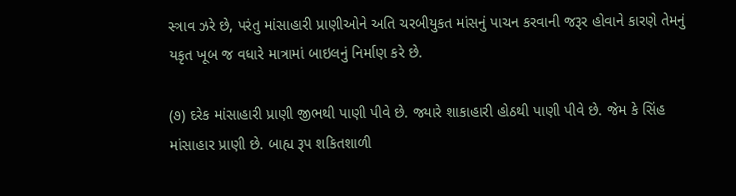સ્ત્રાવ ઝરે છે, પરંતુ માંસાહારી પ્રાણીઓને અતિ ચરબીયુકત માંસનું પાચન કરવાની જરૂર હોવાને કારણે તેમનું યકૃત ખૂબ જ વધારે માત્રામાં બાઇલનું નિર્માણ કરે છે.

(૭) દરેક માંસાહારી પ્રાણી જીભથી પાણી પીવે છે. જ્યારે શાકાહારી હોઠથી પાણી પીવે છે. જેમ કે સિંહ માંસાહાર પ્રાણી છે. બાહ્ય રૂપ શકિતશાળી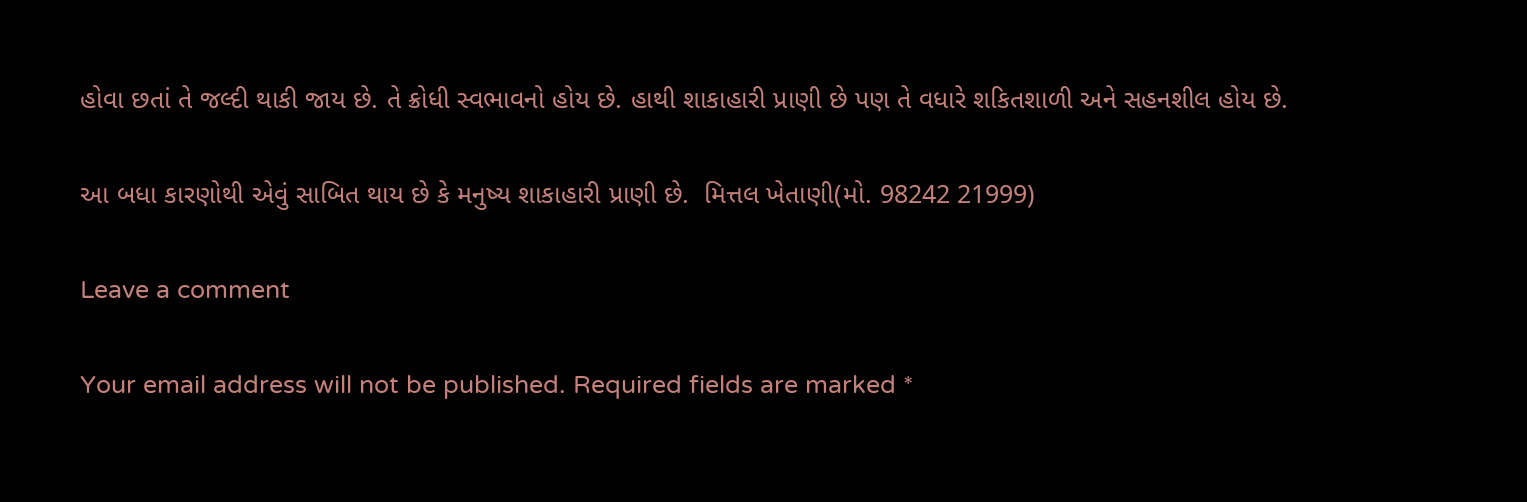હોવા છતાં તે જલ્દી થાકી જાય છે. તે ક્રોધી સ્વભાવનો હોય છે. હાથી શાકાહારી પ્રાણી છે પણ તે વધારે શકિતશાળી અને સહનશીલ હોય છે.

આ બધા કારણોથી એવું સાબિત થાય છે કે મનુષ્ય શાકાહારી પ્રાણી છે.  મિત્તલ ખેતાણી(મો. 98242 21999)

Leave a comment

Your email address will not be published. Required fields are marked *